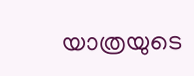യാത്രയുടെ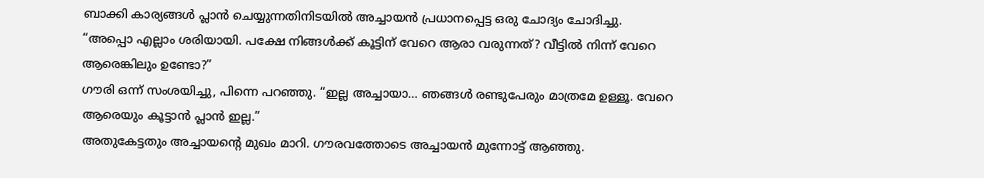ബാക്കി കാര്യങ്ങൾ പ്ലാൻ ചെയ്യുന്നതിനിടയിൽ അച്ചായൻ പ്രധാനപ്പെട്ട ഒരു ചോദ്യം ചോദിച്ചു.
“അപ്പൊ എല്ലാം ശരിയായി. പക്ഷേ നിങ്ങൾക്ക് കൂട്ടിന് വേറെ ആരാ വരുന്നത്? വീട്ടിൽ നിന്ന് വേറെ ആരെങ്കിലും ഉണ്ടോ?”
ഗൗരി ഒന്ന് സംശയിച്ചു, പിന്നെ പറഞ്ഞു. “ഇല്ല അച്ചായാ… ഞങ്ങൾ രണ്ടുപേരും മാത്രമേ ഉള്ളൂ. വേറെ ആരെയും കൂട്ടാൻ പ്ലാൻ ഇല്ല.”
അതുകേട്ടതും അച്ചായന്റെ മുഖം മാറി. ഗൗരവത്തോടെ അച്ചായൻ മുന്നോട്ട് ആഞ്ഞു.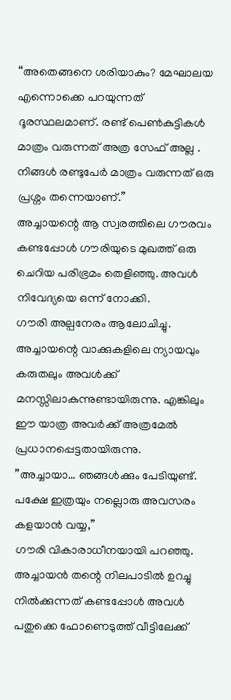“അതെങ്ങനെ ശരിയാകും? മേഘാലയ എന്നൊക്കെ പറയുന്നത് ദൂരസ്ഥലമാണ്. രണ്ട് പെൺകുട്ടികൾ മാത്രം വരുന്നത് അത്ര സേഫ് അല്ല . നിങ്ങൾ രണ്ടുപേർ മാത്രം വരുന്നത് ഒരു പ്രശ്നം തന്നെയാണ്.”
അച്ചായന്റെ ആ സ്വരത്തിലെ ഗൗരവം കണ്ടപ്പോൾ ഗൗരിയുടെ മുഖത്ത് ഒരു ചെറിയ പരിഭ്രമം തെളിഞ്ഞു. അവൾ നിവേദ്യയെ ഒന്ന് നോക്കി.
ഗൗരി അല്പനേരം ആലോചിച്ചു. അച്ചായന്റെ വാക്കുകളിലെ ന്യായവും കരുതലും അവൾക്ക് മനസ്സിലാകുന്നുണ്ടായിരുന്നു. എങ്കിലും ഈ യാത്ര അവർക്ക് അത്രമേൽ പ്രധാനപ്പെട്ടതായിരുന്നു.
”അച്ചായാ… ഞങ്ങൾക്കും പേടിയുണ്ട്. പക്ഷേ ഇത്രയും നല്ലൊരു അവസരം കളയാൻ വയ്യ,”
ഗൗരി വികാരാധീനയായി പറഞ്ഞു. അച്ചായൻ തന്റെ നിലപാടിൽ ഉറച്ചു നിൽക്കുന്നത് കണ്ടപ്പോൾ അവൾ പതുക്കെ ഫോണെടുത്ത് വീട്ടിലേക്ക്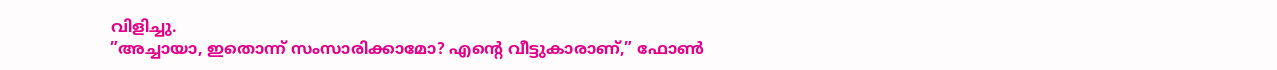വിളിച്ചു.
”അച്ചായാ, ഇതൊന്ന് സംസാരിക്കാമോ? എന്റെ വീട്ടുകാരാണ്,” ഫോൺ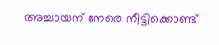അച്ചായന് നേരെ നീട്ടിക്കൊണ്ട്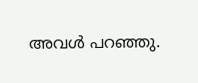അവൾ പറഞ്ഞു.